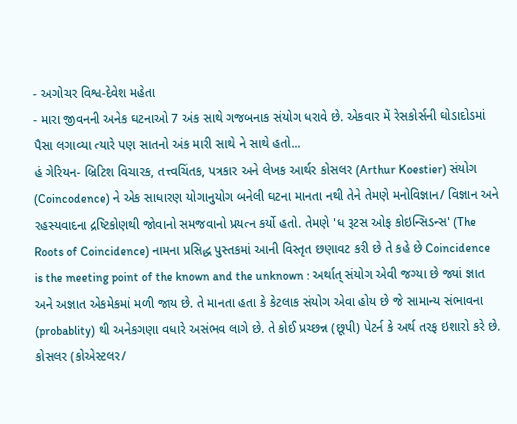- અગોચર વિશ્વ-દેવેશ મહેતા
- મારા જીવનની અનેક ઘટનાઓ 7 અંક સાથે ગજબનાક સંયોગ ધરાવે છે. એકવાર મેં રેસકોર્સની ઘોડાદોડમાં પૈસા લગાવ્યા ત્યારે પણ સાતનો અંક મારી સાથે ને સાથે હતો...
હં ગેરિયન- બ્રિટિશ વિચારક, તત્ત્વચિંતક, પત્રકાર અને લેખક આર્થર કોસલર (Arthur Koestier) સંયોગ (Coincodence) ને એક સાધારણ યોગાનુયોગ બનેલી ઘટના માનતા નથી તેને તેમણે મનોવિજ્ઞાન/ વિજ્ઞાન અને રહસ્યવાદના દ્રષ્ટિકોણથી જોવાનો સમજવાનો પ્રયત્ન કર્યો હતો. તેમણે 'ધ રૂટસ ઓફ કોઇન્સિડન્સ' (The Roots of Coincidence) નામના પ્રસિદ્ધ પુસ્તકમાં આની વિસ્તૃત છણાવટ કરી છે તે કહે છે Coincidence is the meeting point of the known and the unknown : અર્થાત્ સંયોગ એવી જગ્યા છે જ્યાં જ્ઞાત અને અજ્ઞાત એકમેકમાં મળી જાય છે. તે માનતા હતા કે કેટલાક સંયોગ એવા હોય છે જે સામાન્ય સંભાવના (probablity) થી અનેકગણા વધારે અસંભવ લાગે છે. તે કોઈ પ્રચ્છન્ન (છૂપી) પેટર્ન કે અર્થ તરફ ઇશારો કરે છે.
કોસલર (કોએસ્ટલર/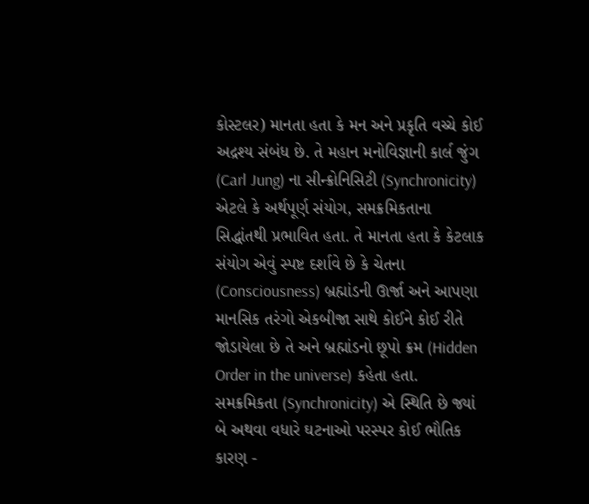કોસ્ટલર) માનતા હતા કે મન અને પ્રકૃતિ વચ્ચે કોઈ અદ્રશ્ય સંબંધ છે. તે મહાન મનોવિજ્ઞાની કાર્લ જુંગ (Carl Jung) ના સીન્ક્રોનિસિટી (Synchronicity) એટલે કે અર્થપૂર્ણ સંયોગ, સમક્રમિકતાના સિદ્ધાંતથી પ્રભાવિત હતા. તે માનતા હતા કે કેટલાક સંયોગ એવું સ્પષ્ટ દર્શાવે છે કે ચેતના (Consciousness) બ્રહ્માંડની ઊર્જા અને આપણા માનસિક તરંગો એકબીજા સાથે કોઈને કોઈ રીતે જોડાયેલા છે તે અને બ્રહ્માંડનો છૂપો ક્રમ (Hidden Order in the universe) કહેતા હતા. સમક્રમિકતા (Synchronicity) એ સ્થિતિ છે જ્યાં બે અથવા વધારે ઘટનાઓ પરસ્પર કોઈ ભૌતિક કારણ -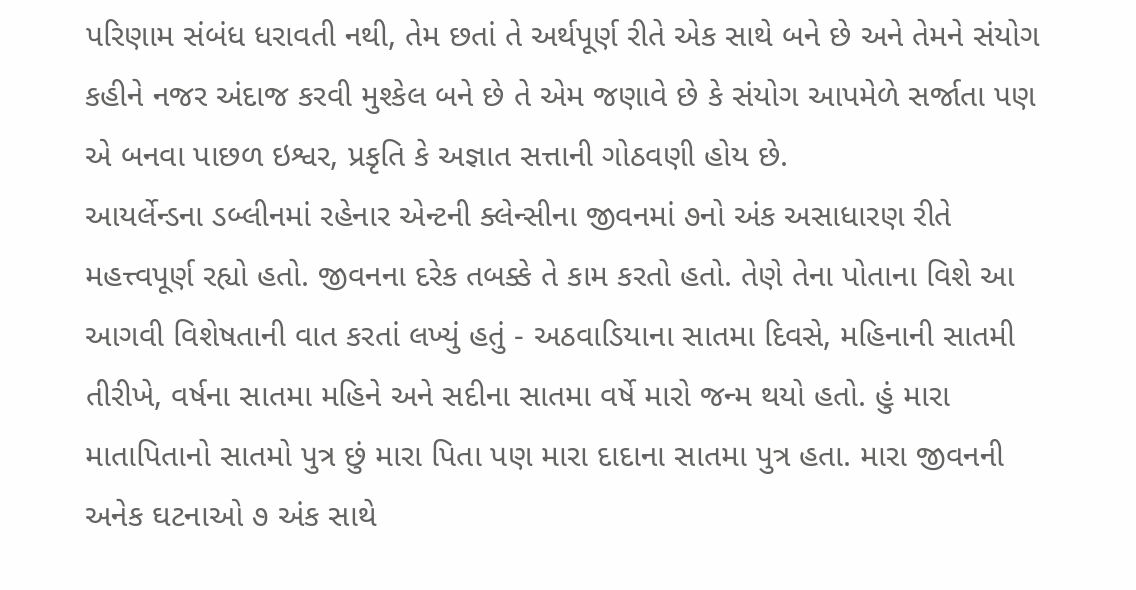પરિણામ સંબંધ ધરાવતી નથી, તેમ છતાં તે અર્થપૂર્ણ રીતે એક સાથે બને છે અને તેમને સંયોગ કહીને નજર અંદાજ કરવી મુશ્કેલ બને છે તે એમ જણાવે છે કે સંયોગ આપમેળે સર્જાતા પણ એ બનવા પાછળ ઇશ્વર, પ્રકૃતિ કે અજ્ઞાત સત્તાની ગોઠવણી હોય છે.
આયર્લેન્ડના ડબ્લીનમાં રહેનાર એન્ટની ક્લેન્સીના જીવનમાં ૭નો અંક અસાધારણ રીતે મહત્ત્વપૂર્ણ રહ્યો હતો. જીવનના દરેક તબક્કે તે કામ કરતો હતો. તેણે તેના પોતાના વિશે આ આગવી વિશેષતાની વાત કરતાં લખ્યું હતું - અઠવાડિયાના સાતમા દિવસે, મહિનાની સાતમી તીરીખે, વર્ષના સાતમા મહિને અને સદીના સાતમા વર્ષે મારો જન્મ થયો હતો. હું મારા માતાપિતાનો સાતમો પુત્ર છું મારા પિતા પણ મારા દાદાના સાતમા પુત્ર હતા. મારા જીવનની અનેક ઘટનાઓ ૭ અંક સાથે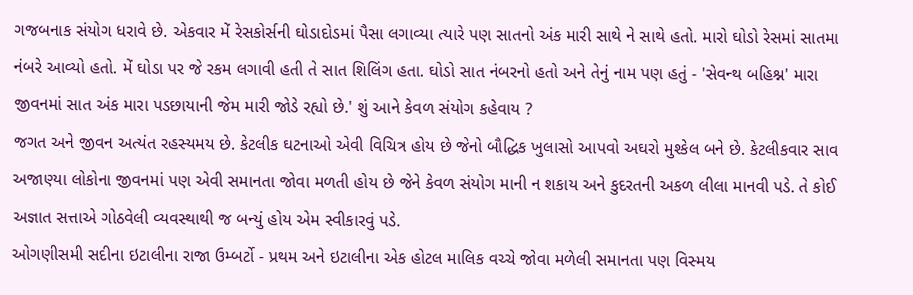ગજબનાક સંયોગ ધરાવે છે. એકવાર મેં રેસકોર્સની ઘોડાદોડમાં પૈસા લગાવ્યા ત્યારે પણ સાતનો અંક મારી સાથે ને સાથે હતો. મારો ઘોડો રેસમાં સાતમા નંબરે આવ્યો હતો. મેં ઘોડા પર જે રકમ લગાવી હતી તે સાત શિલિંગ હતા. ઘોડો સાત નંબરનો હતો અને તેનું નામ પણ હતું - 'સેવન્થ બહિશ્ન' મારા જીવનમાં સાત અંક મારા પડછાયાની જેમ મારી જોડે રહ્યો છે.' શું આને કેવળ સંયોગ કહેવાય ?
જગત અને જીવન અત્યંત રહસ્યમય છે. કેટલીક ઘટનાઓ એવી વિચિત્ર હોય છે જેનો બૌદ્ધિક ખુલાસો આપવો અઘરો મુશ્કેલ બને છે. કેટલીકવાર સાવ અજાણ્યા લોકોના જીવનમાં પણ એવી સમાનતા જોવા મળતી હોય છે જેને કેવળ સંયોગ માની ન શકાય અને કુદરતની અકળ લીલા માનવી પડે. તે કોઈ અજ્ઞાત સત્તાએ ગોઠવેલી વ્યવસ્થાથી જ બન્યું હોય એમ સ્વીકારવું પડે.
ઓગણીસમી સદીના ઇટાલીના રાજા ઉમ્બર્ટો - પ્રથમ અને ઇટાલીના એક હોટલ માલિક વચ્ચે જોવા મળેલી સમાનતા પણ વિસ્મય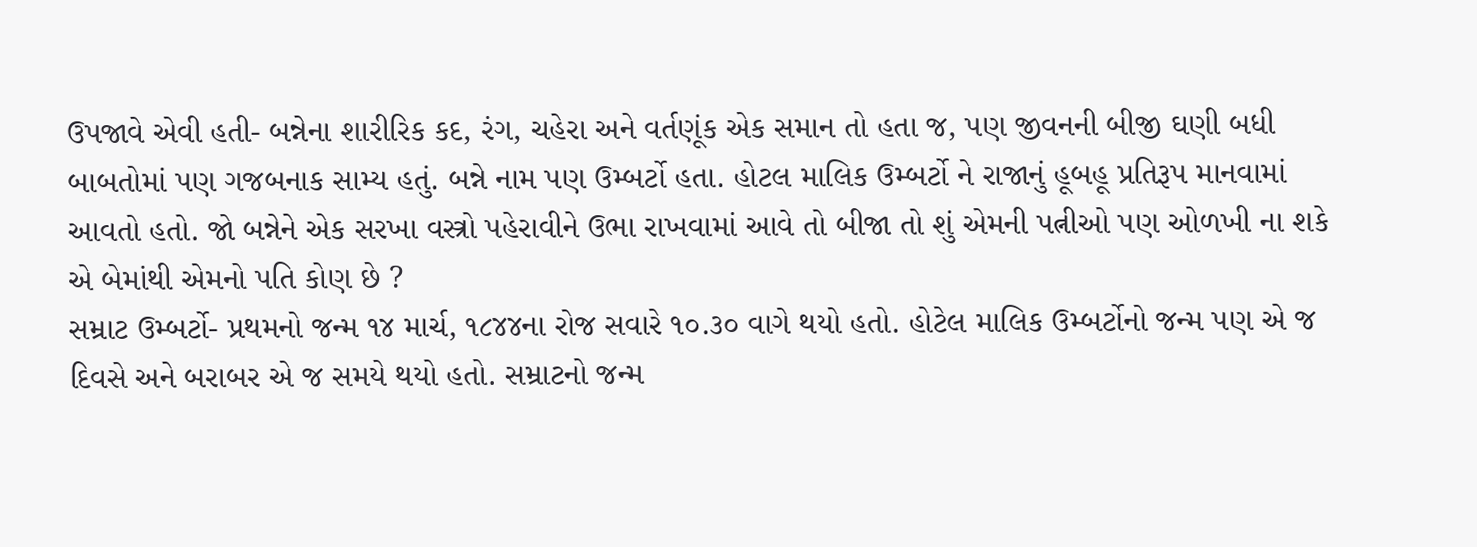ઉપજાવે એવી હતી- બન્નેના શારીરિક કદ, રંગ, ચહેરા અને વર્તણૂંક એક સમાન તો હતા જ, પણ જીવનની બીજી ઘણી બધી બાબતોમાં પણ ગજબનાક સામ્ય હતું. બન્ને નામ પણ ઉમ્બર્ટો હતા. હોટલ માલિક ઉમ્બર્ટો ને રાજાનું હૂબહૂ પ્રતિરૂપ માનવામાં આવતો હતો. જો બન્નેને એક સરખા વસ્ત્રો પહેરાવીને ઉભા રાખવામાં આવે તો બીજા તો શું એમની પત્નીઓ પણ ઓળખી ના શકે એ બેમાંથી એમનો પતિ કોણ છે ?
સમ્રાટ ઉમ્બર્ટો- પ્રથમનો જન્મ ૧૪ માર્ચ, ૧૮૪૪ના રોજ સવારે ૧૦.૩૦ વાગે થયો હતો. હોટેલ માલિક ઉમ્બર્ટોનો જન્મ પણ એ જ દિવસે અને બરાબર એ જ સમયે થયો હતો. સમ્રાટનો જન્મ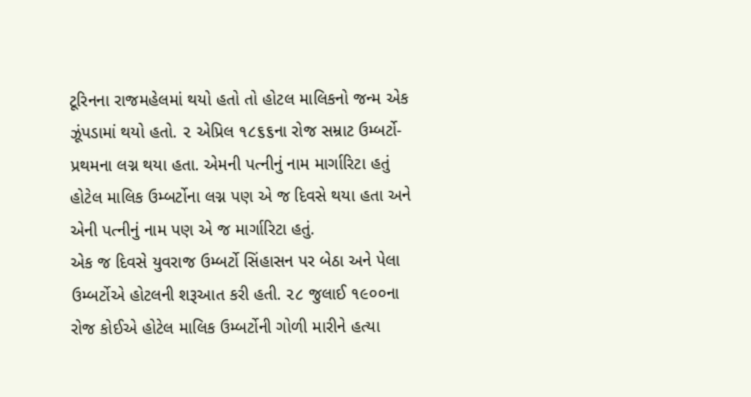ટૂરિનના રાજમહેલમાં થયો હતો તો હોટલ માલિકનો જન્મ એક ઝૂંપડામાં થયો હતો. ૨ એપ્રિલ ૧૮૬૬ના રોજ સમ્રાટ ઉમ્બર્ટો- પ્રથમના લગ્ન થયા હતા. એમની પત્નીનું નામ માર્ગારિટા હતું હોટેલ માલિક ઉમ્બર્ટોના લગ્ન પણ એ જ દિવસે થયા હતા અને એની પત્નીનું નામ પણ એ જ માર્ગારિટા હતું.
એક જ દિવસે યુવરાજ ઉમ્બર્ટો સિંહાસન પર બેઠા અને પેલા ઉમ્બર્ટોએ હોટલની શરૂઆત કરી હતી. ૨૮ જુલાઈ ૧૯૦૦ના રોજ કોઈએ હોટેલ માલિક ઉમ્બર્ટોની ગોળી મારીને હત્યા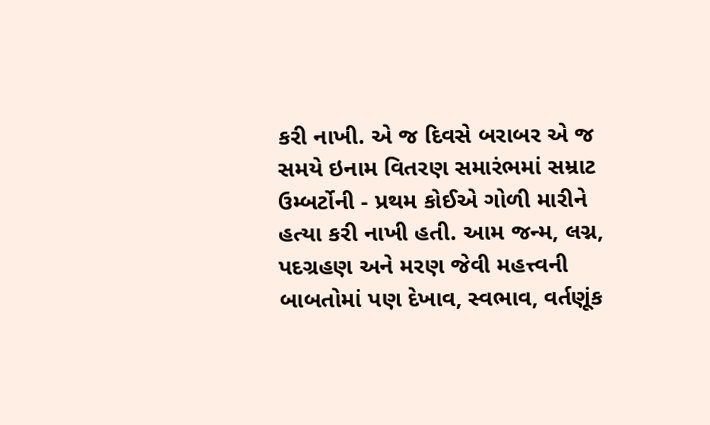કરી નાખી. એ જ દિવસે બરાબર એ જ સમયે ઇનામ વિતરણ સમારંભમાં સમ્રાટ ઉમ્બર્ટોની - પ્રથમ કોઈએ ગોળી મારીને હત્યા કરી નાખી હતી. આમ જન્મ, લગ્ન, પદગ્રહણ અને મરણ જેવી મહત્ત્વની બાબતોમાં પણ દેખાવ, સ્વભાવ, વર્તણૂંક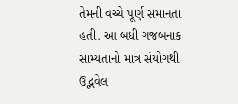તેમની વચ્ચે પૂર્ણ સમાનતા હતી. આ બધી ગજબનાક સામ્યતાનો માત્ર સંયોગથી ઉદ્ભવેલ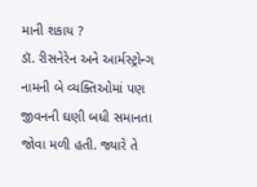માની શકાય ?
ડૉ. રીસનેરેન અને આર્મસ્ટ્રોન્ગ નામની બે વ્યક્તિઓમાં પણ જીવનની ઘણી બધી સમાનતા જોવા મળી હતી. જ્યારે તે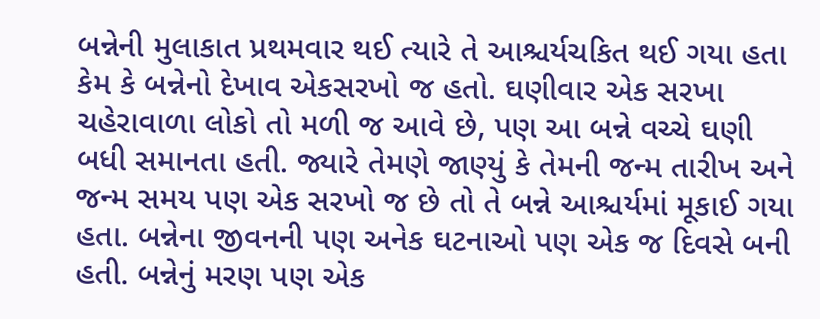બન્નેની મુલાકાત પ્રથમવાર થઈ ત્યારે તે આશ્ચર્યચકિત થઈ ગયા હતા કેમ કે બન્નેનો દેખાવ એકસરખો જ હતો. ઘણીવાર એક સરખા ચહેરાવાળા લોકો તો મળી જ આવે છે, પણ આ બન્ને વચ્ચે ઘણી બધી સમાનતા હતી. જ્યારે તેમણે જાણ્યું કે તેમની જન્મ તારીખ અને જન્મ સમય પણ એક સરખો જ છે તો તે બન્ને આશ્ચર્યમાં મૂકાઈ ગયા હતા. બન્નેના જીવનની પણ અનેક ઘટનાઓ પણ એક જ દિવસે બની હતી. બન્નેનું મરણ પણ એક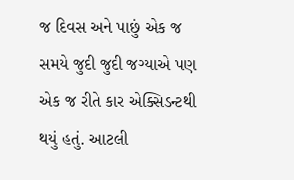જ દિવસ અને પાછું એક જ સમયે જુદી જુદી જગ્યાએ પણ એક જ રીતે કાર એક્સિડન્ટથી થયું હતું. આટલી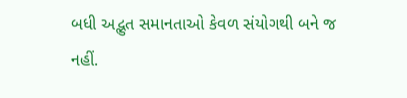બધી અદ્ભુત સમાનતાઓ કેવળ સંયોગથી બને જ નહીં.